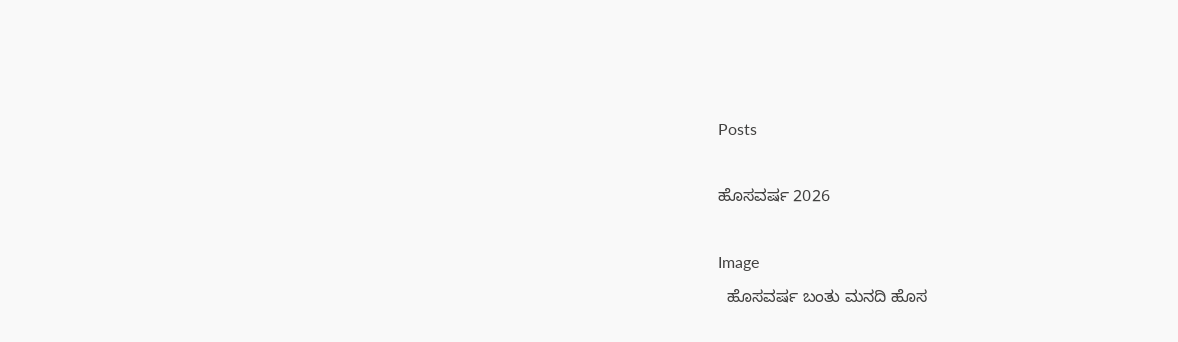Posts

ಹೊಸವರ್ಷ 2026

Image
  ಹೊಸವರ್ಷ ಬಂತು ಮನದಿ ಹೊಸ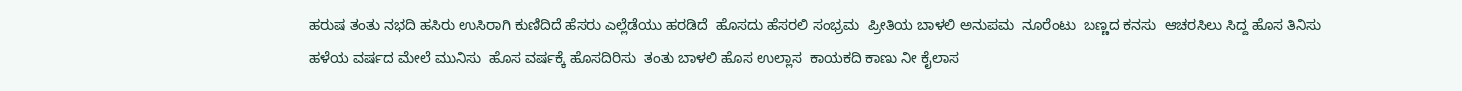ಹರುಷ ತಂತು ನಭದಿ ಹಸಿರು ಉಸಿರಾಗಿ ಕುಣಿದಿದೆ ಹೆಸರು ಎಲ್ಲೆಡೆಯು ಹರಡಿದೆ  ಹೊಸದು ಹೆಸರಲಿ ಸಂಭ್ರಮ  ಪ್ರೀತಿಯ ಬಾಳಲಿ ಅನುಪಮ  ನೂರೆಂಟು  ಬಣ್ಣದ ಕನಸು  ಆಚರಸಿಲು ಸಿದ್ದ ಹೊಸ ತಿನಿಸು ಹಳೆಯ ವರ್ಷದ ಮೇಲೆ ಮುನಿಸು  ಹೊಸ ವರ್ಷಕ್ಕೆ ಹೊಸದಿರಿಸು  ತಂತು ಬಾಳಲಿ ಹೊಸ ಉಲ್ಲಾಸ  ಕಾಯಕದಿ ಕಾಣು ನೀ ಕೈಲಾಸ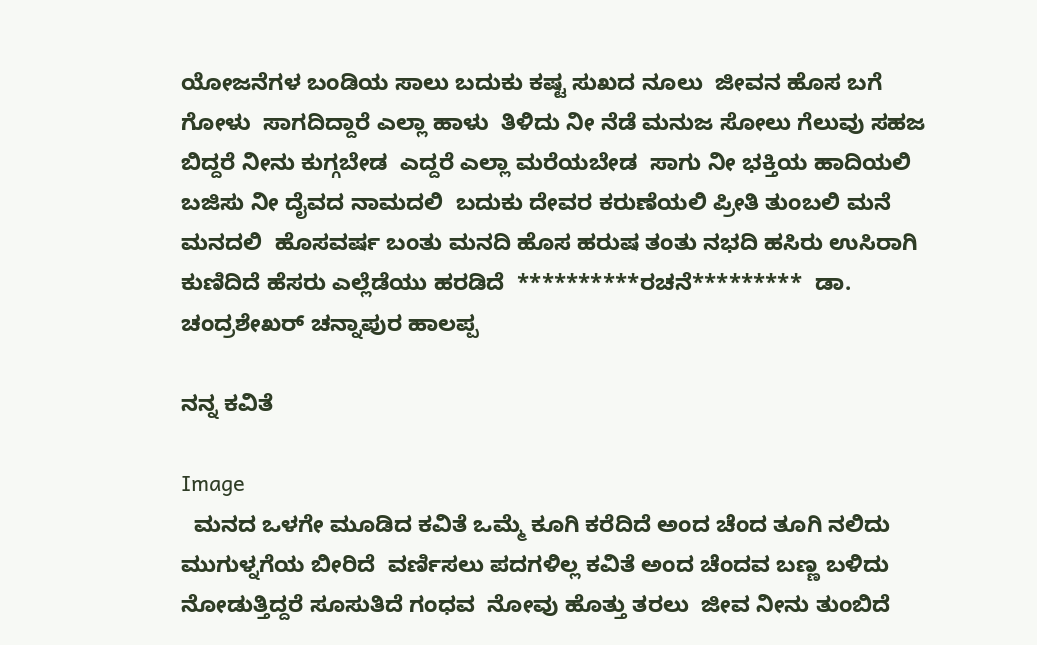ಯೋಜನೆಗಳ ಬಂಡಿಯ ಸಾಲು ಬದುಕು ಕಷ್ಟ ಸುಖದ ನೂಲು  ಜೀವನ ಹೊಸ ಬಗೆ ಗೋಳು  ಸಾಗದಿದ್ದಾರೆ ಎಲ್ಲಾ ಹಾಳು  ತಿಳಿದು ನೀ ನೆಡೆ ಮನುಜ ಸೋಲು ಗೆಲುವು ಸಹಜ ಬಿದ್ದರೆ ನೀನು ಕುಗ್ಗಬೇಡ  ಎದ್ದರೆ ಎಲ್ಲಾ ಮರೆಯಬೇಡ  ಸಾಗು ನೀ ಭಕ್ತಿಯ ಹಾದಿಯಲಿ  ಬಜಿಸು ನೀ ದೈವದ ನಾಮದಲಿ  ಬದುಕು ದೇವರ ಕರುಣೆಯಲಿ ಪ್ರೀತಿ ತುಂಬಲಿ ಮನೆ  ಮನದಲಿ  ಹೊಸವರ್ಷ ಬಂತು ಮನದಿ ಹೊಸ ಹರುಷ ತಂತು ನಭದಿ ಹಸಿರು ಉಸಿರಾಗಿ ಕುಣಿದಿದೆ ಹೆಸರು ಎಲ್ಲೆಡೆಯು ಹರಡಿದೆ  **********ರಚನೆ*********  ಡಾ. ಚಂದ್ರಶೇಖರ್ ಚನ್ನಾಪುರ ಹಾಲಪ್ಪ

ನನ್ನ ಕವಿತೆ

Image
  ಮನದ ಒಳಗೇ ಮೂಡಿದ ಕವಿತೆ ಒಮ್ಮೆ ಕೂಗಿ ಕರೆದಿದೆ ಅಂದ ಚೆಂದ ತೂಗಿ ನಲಿದು ಮುಗುಳ್ನಗೆಯ ಬೀರಿದೆ  ವರ್ಣಿಸಲು ಪದಗಳಿಲ್ಲ ಕವಿತೆ ಅಂದ ಚೆಂದವ ಬಣ್ಣ ಬಳಿದು ನೋಡುತ್ತಿದ್ದರೆ ಸೂಸುತಿದೆ ಗಂಧವ  ನೋವು ಹೊತ್ತು ತರಲು  ಜೀವ ನೀನು ತುಂಬಿದೆ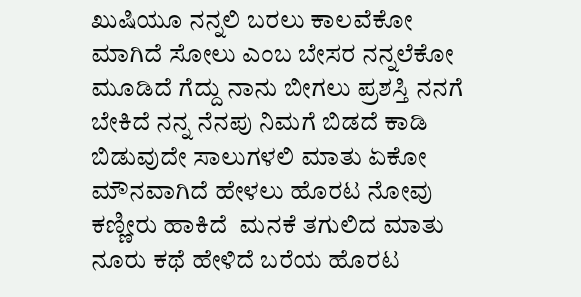ಖುಷಿಯೂ ನನ್ನಲಿ ಬರಲು ಕಾಲವೆಕೋ ಮಾಗಿದೆ ಸೋಲು ಎಂಬ ಬೇಸರ ನನ್ನಲೆಕೋ ಮೂಡಿದೆ ಗೆದ್ದು ನಾನು ಬೀಗಲು ಪ್ರಶಸ್ತಿ ನನಗೆ ಬೇಕಿದೆ ನನ್ನ ನೆನಪು ನಿಮಗೆ ಬಿಡದೆ ಕಾಡಿ ಬಿಡುವುದೇ ಸಾಲುಗಳಲಿ ಮಾತು ಏಕೋ ಮೌನವಾಗಿದೆ ಹೇಳಲು ಹೊರಟ ನೋವು ಕಣ್ಣೀರು ಹಾಕಿದೆ  ಮನಕೆ ತಗುಲಿದ ಮಾತು ನೂರು ಕಥೆ ಹೇಳಿದೆ ಬರೆಯ ಹೊರಟ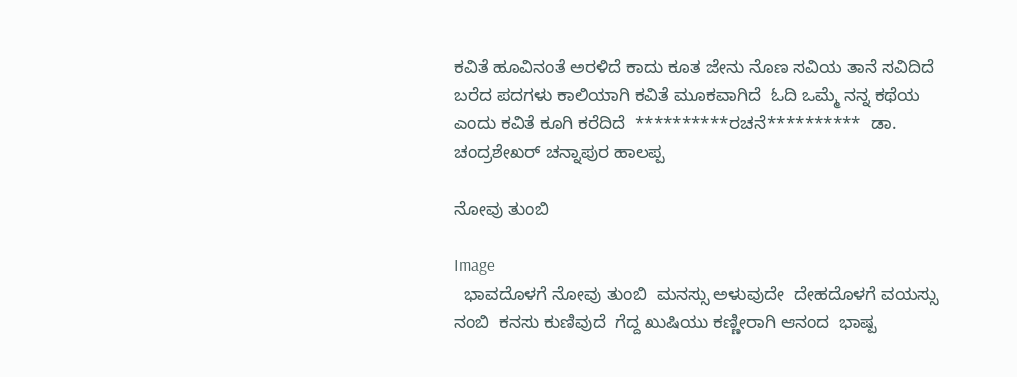ಕವಿತೆ ಹೂವಿನಂತೆ ಅರಳಿದೆ ಕಾದು ಕೂತ ಜೇನು ನೊಣ ಸವಿಯ ತಾನೆ ಸವಿದಿದೆ ಬರೆದ ಪದಗಳು ಕಾಲಿಯಾಗಿ ಕವಿತೆ ಮೂಕವಾಗಿದೆ  ಓದಿ ಒಮ್ಮೆ ನನ್ನ ಕಥೆಯ ಎಂದು ಕವಿತೆ ಕೂಗಿ ಕರೆದಿದೆ  **********ರಚನೆ**********  ಡಾ. ಚಂದ್ರಶೇಖರ್ ಚನ್ನಾಪುರ ಹಾಲಪ್ಪ

ನೋವು ತುಂಬಿ

Image
  ಭಾವದೊಳಗೆ ನೋವು ತುಂಬಿ  ಮನಸ್ಸು ಅಳುವುದೇ  ದೇಹದೊಳಗೆ ವಯಸ್ಸು ನಂಬಿ  ಕನಸು ಕುಣಿವುದೆ  ಗೆದ್ದ ಖುಷಿಯು ಕಣ್ಣೀರಾಗಿ ಆನಂದ  ಭಾಷ್ಪ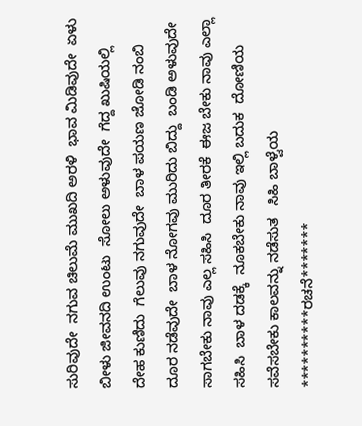ಸುರಿವುದೇ  ನಗುವ ಚಿಲುಮೆ ಮುಖದಿ ಅರಳಿ  ಭಾವ ಮಿಡಿವುದೇ  ಏಳು ಬೀಳು ಜೀವನದಿ ಉಂಟು  ಸೋಲು ಅಳುವುದೇ  ಗೆದ್ದ ಖುಷಿಯಲ್ಲಿ ದೇಹ ಕುಣಿದು  ಗೆಲುವು ನಗುವುದೇ  ಬಾಳ ಪಯಣ ಜೋಡಿ ನಂಬಿ  ದೂರ ನಡೆವುದೇ  ಬಾಳ ನೋಗವು ಮುರಿದು ಬಿದ್ದು  ಬಂಡಿ ಅಳುವುದೇ  ಸಾಗಬೇಕು ನಾವು ಎಲ್ಲ ಸಹಿಸಿ  ದೂರ ತೀರಕೆ  ಈಜ ಬೇಕು ನಾವು ಎಲ್ಲಾ ಸಹಿಸಿ  ಬಾಳ ದಡಕ್ಕೆ  ನೂಕಬೇಕು ನಾವು ಇಲ್ಲಿ ಬದುಕ  ದೋಣಿಯ ಸವೆಸಬೇಕು ಕಾಲವನ್ನು ನಡೆಸುತ   ಸಿಹಿ ಬಾಳ್ವೆಯ **********ರಚನೆ*******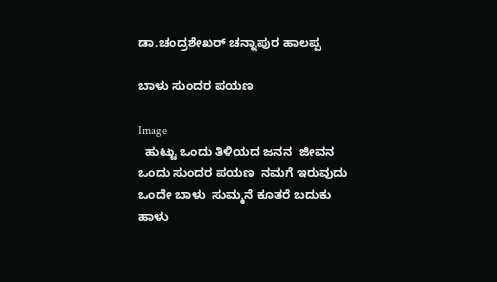ಡಾ.ಚಂದ್ರಶೇಖರ್ ಚನ್ನಾಪುರ ಹಾಲಪ್ಪ

ಬಾಳು ಸುಂದರ ಪಯಣ

Image
  ಹುಟ್ಟು ಒಂದು ತಿಳಿಯದ ಜನನ  ಜೀವನ ಒಂದು ಸುಂದರ ಪಯಣ  ನಮಗೆ ಇರುವುದು ಒಂದೇ ಬಾಳು  ಸುಮ್ಮನೆ ಕೂತರೆ ಬದುಕು ಹಾಳು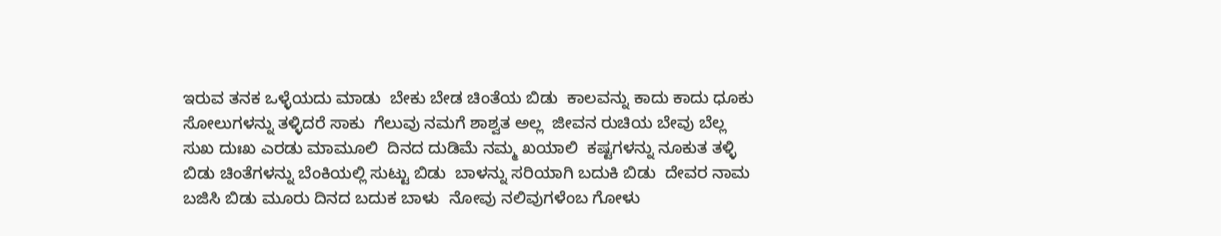ಇರುವ ತನಕ ಒಳ್ಳೆಯದು ಮಾಡು  ಬೇಕು ಬೇಡ ಚಿಂತೆಯ ಬಿಡು  ಕಾಲವನ್ನು ಕಾದು ಕಾದು ಧೂಕು  ಸೋಲುಗಳನ್ನು ತಳ್ಳಿದರೆ ಸಾಕು  ಗೆಲುವು ನಮಗೆ ಶಾಶ್ವತ ಅಲ್ಲ  ಜೀವನ ರುಚಿಯ ಬೇವು ಬೆಲ್ಲ  ಸುಖ ದುಃಖ ಎರಡು ಮಾಮೂಲಿ  ದಿನದ ದುಡಿಮೆ ನಮ್ಮ ಖಯಾಲಿ  ಕಷ್ಟಗಳನ್ನು ನೂಕುತ ತಳ್ಳಿ ಬಿಡು ಚಿಂತೆಗಳನ್ನು ಬೆಂಕಿಯಲ್ಲಿ ಸುಟ್ಟು ಬಿಡು  ಬಾಳನ್ನು ಸರಿಯಾಗಿ ಬದುಕಿ ಬಿಡು  ದೇವರ ನಾಮ ಬಜಿಸಿ ಬಿಡು ಮೂರು ದಿನದ ಬದುಕ ಬಾಳು  ನೋವು ನಲಿವುಗಳೆಂಬ ಗೋಳು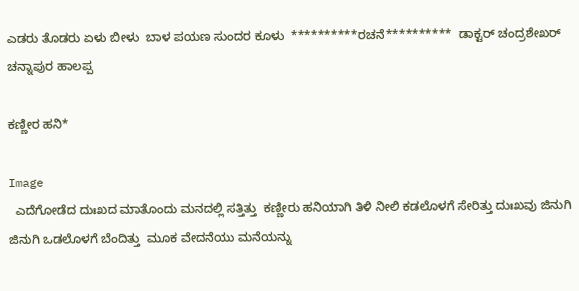ಎಡರು ತೊಡರು ಏಳು ಬೀಳು  ಬಾಳ ಪಯಣ ಸುಂದರ ಕೂಳು  **********ರಚನೆ**********  ಡಾಕ್ಟರ್ ಚಂದ್ರಶೇಖರ್ ಚನ್ನಾಪುರ ಹಾಲಪ್ಪ

ಕಣ್ಣೀರ ಹನಿ*

Image
  ಎದೆಗೋಡೆದ ದುಃಖದ ಮಾತೊಂದು ಮನದಲ್ಲಿ ಸತ್ತಿತ್ತು  ಕಣ್ಣೀರು ಹನಿಯಾಗಿ ತಿಳಿ ನೀಲಿ ಕಡಲೊಳಗೆ ಸೇರಿತ್ತು ದುಃಖವು ಜಿನುಗಿ ಜಿನುಗಿ ಒಡಲೊಳಗೆ ಬೆಂದಿತ್ತು  ಮೂಕ ವೇದನೆಯು ಮನೆಯನ್ನು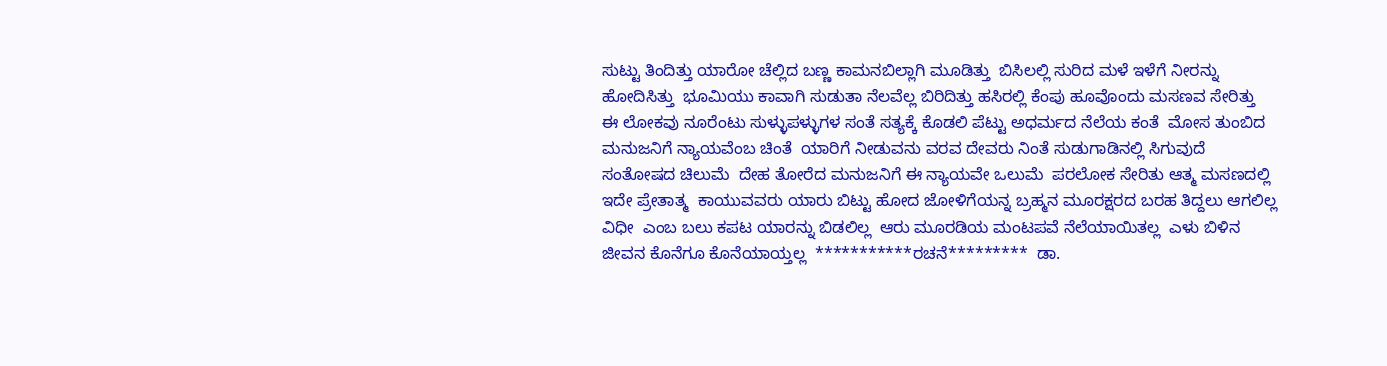ಸುಟ್ಟು ತಿಂದಿತ್ತು ಯಾರೋ ಚೆಲ್ಲಿದ ಬಣ್ಣ ಕಾಮನಬಿಲ್ಲಾಗಿ ಮೂಡಿತ್ತು  ಬಿಸಿಲಲ್ಲಿ ಸುರಿದ ಮಳೆ ಇಳೆಗೆ ನೀರನ್ನು ಹೋದಿಸಿತ್ತು  ಭೂಮಿಯು ಕಾವಾಗಿ ಸುಡುತಾ ನೆಲವೆಲ್ಲ ಬಿರಿದಿತ್ತು ಹಸಿರಲ್ಲಿ ಕೆಂಪು ಹೂವೊಂದು ಮಸಣವ ಸೇರಿತ್ತು  ಈ ಲೋಕವು ನೂರೆಂಟು ಸುಳ್ಳುಪಳ್ಳುಗಳ ಸಂತೆ ಸತ್ಯಕ್ಕೆ ಕೊಡಲಿ ಪೆಟ್ಟು ಅಧರ್ಮದ ನೆಲೆಯ ಕಂತೆ  ಮೋಸ ತುಂಬಿದ ಮನುಜನಿಗೆ ನ್ಯಾಯವೆಂಬ ಚಿಂತೆ  ಯಾರಿಗೆ ನೀಡುವನು ವರವ ದೇವರು ನಿಂತೆ ಸುಡುಗಾಡಿನಲ್ಲಿ ಸಿಗುವುದೆ ಸಂತೋಷದ ಚಿಲುಮೆ  ದೇಹ ತೋರೆದ ಮನುಜನಿಗೆ ಈ ನ್ಯಾಯವೇ ಒಲುಮೆ  ಪರಲೋಕ ಸೇರಿತು ಆತ್ಮ ಮಸಣದಲ್ಲಿ ಇದೇ ಪ್ರೇತಾತ್ಮ  ಕಾಯುವವರು ಯಾರು ಬಿಟ್ಟು ಹೋದ ಜೋಳಿಗೆಯನ್ನ ಬ್ರಹ್ಮನ ಮೂರಕ್ಷರದ ಬರಹ ತಿದ್ದಲು ಆಗಲಿಲ್ಲ  ವಿಧೀ  ಎಂಬ ಬಲು ಕಪಟ ಯಾರನ್ನು ಬಿಡಲಿಲ್ಲ  ಆರು ಮೂರಡಿಯ ಮಂಟಪವೆ ನೆಲೆಯಾಯಿತಲ್ಲ  ಎಳು ಬಿಳಿನ ಜೀವನ ಕೊನೆಗೂ ಕೊನೆಯಾಯ್ತಲ್ಲ  ***********ರಚನೆ*********  ಡಾ.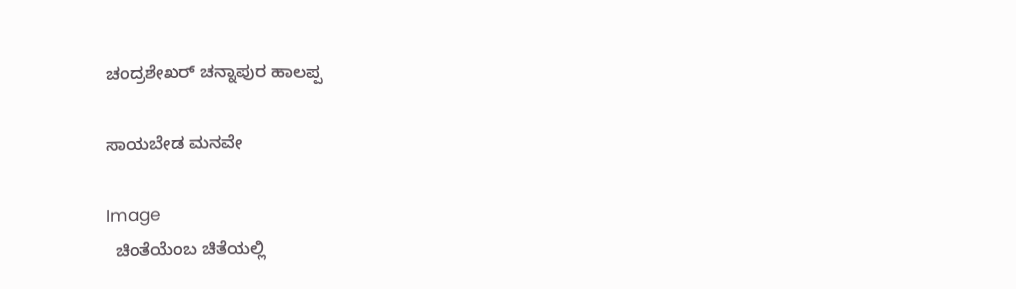ಚಂದ್ರಶೇಖರ್ ಚನ್ನಾಪುರ ಹಾಲಪ್ಪ

ಸಾಯಬೇಡ ಮನವೇ

Image
  ಚಿಂತೆಯೆಂಬ ಚಿತೆಯಲ್ಲಿ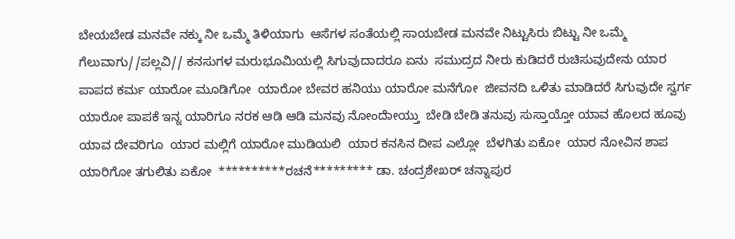ಬೇಯಬೇಡ ಮನವೇ ನಕ್ಕು ನೀ ಒಮ್ಮೆ ತಿಳಿಯಾಗು  ಆಸೆಗಳ ಸಂತೆಯಲ್ಲಿ ಸಾಯಬೇಡ ಮನವೇ ನಿಟ್ಟುಸಿರು ಬಿಟ್ಟು ನೀ ಒಮ್ಮೆ ಗೆಲುವಾಗು//ಪಲ್ಲವಿ// ಕನಸುಗಳ ಮರುಭೂಮಿಯಲ್ಲಿ ಸಿಗುವುದಾದರೂ ಏನು  ಸಮುದ್ರದ ನೀರು ಕುಡಿದರೆ ರುಚಿಸುವುದೇನು ಯಾರ ಪಾಪದ ಕರ್ಮ ಯಾರೋ ಮೂಡಿಗೋ  ಯಾರೋ ಬೇವರ ಹನಿಯು ಯಾರೋ ಮನೆಗೋ  ಜೀವನದಿ ಒಳಿತು ಮಾಡಿದರೆ ಸಿಗುವುದೇ ಸ್ವರ್ಗ  ಯಾರೋ ಪಾಪಕೆ ಇನ್ನ ಯಾರಿಗೂ ನರಕ ಆಡಿ ಆಡಿ ಮನವು ನೋಂದೇಾಯ್ತು  ಬೇಡಿ ಬೇಡಿ ತನುವು ಸುಸ್ತಾಯ್ತೋ ಯಾವ ಹೊಲದ ಹೂವು ಯಾವ ದೇವರಿಗೂ  ಯಾರ ಮಲ್ಲಿಗೆ ಯಾರೋ ಮುಡಿಯಲಿ  ಯಾರ ಕನಸಿನ ದೀಪ ಎಲ್ಲೋ  ಬೆಳಗಿತು ಏಕೋ  ಯಾರ ನೋವಿನ ಶಾಪ ಯಾರಿಗೋ ತಗುಲಿತು ಏಕೋ  **********ರಚನೆ********* ಡಾ. ಚಂದ್ರಶೇಖರ್ ಚನ್ನಾಪುರ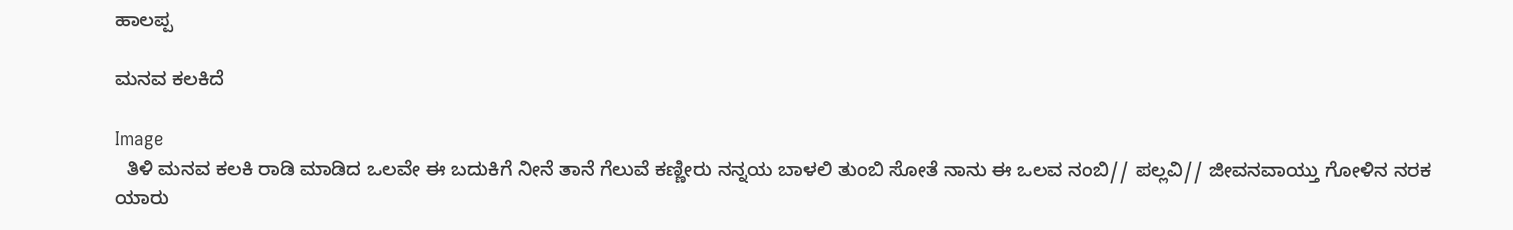ಹಾಲಪ್ಪ

ಮನವ ಕಲಕಿದೆ

Image
  ತಿಳಿ ಮನವ ಕಲಕಿ ರಾಡಿ ಮಾಡಿದ ಒಲವೇ ಈ ಬದುಕಿಗೆ ನೀನೆ ತಾನೆ ಗೆಲುವೆ ಕಣ್ಣೀರು ನನ್ನಯ ಬಾಳಲಿ ತುಂಬಿ ಸೋತೆ ನಾನು ಈ ಒಲವ ನಂಬಿ// ಪಲ್ಲವಿ// ಜೀವನವಾಯ್ತು ಗೋಳಿನ ನರಕ ಯಾರು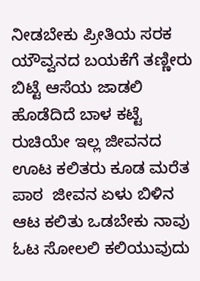ನೀಡಬೇಕು ಪ್ರೀತಿಯ ಸರಕ  ಯೌವ್ವನದ ಬಯಕೆಗೆ ತಣ್ಣೀರು ಬಿಟ್ಟೆ ಆಸೆಯ ಜಾಡಲಿ ಹೊಡೆದಿದೆ ಬಾಳ ಕಟ್ಟೆ  ರುಚಿಯೇ ಇಲ್ಲ ಜೀವನದ ಊಟ ಕಲಿತರು ಕೂಡ ಮರೆತ  ಪಾಠ  ಜೀವನ ಏಳು ಬಿಳಿನ ಆಟ ಕಲಿತು ಒಡಬೇಕು ನಾವು ಓಟ ಸೋಲಲಿ ಕಲಿಯುವುದು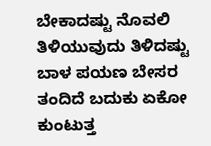ಬೇಕಾದಷ್ಟು ನೊವಲಿ ತಿಳಿಯುವುದು ತಿಳಿದಷ್ಟು ಬಾಳ ಪಯಣ ಬೇಸರ ತಂದಿದೆ ಬದುಕು ಏಕೋ ಕುಂಟುತ್ತ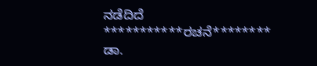ನಡೆದಿದೆ ***********ರಚನೆ******** ಡಾ.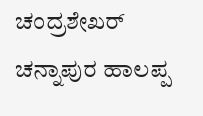ಚಂದ್ರಶೇಖರ್ ಚನ್ನಾಪುರ ಹಾಲಪ್ಪ